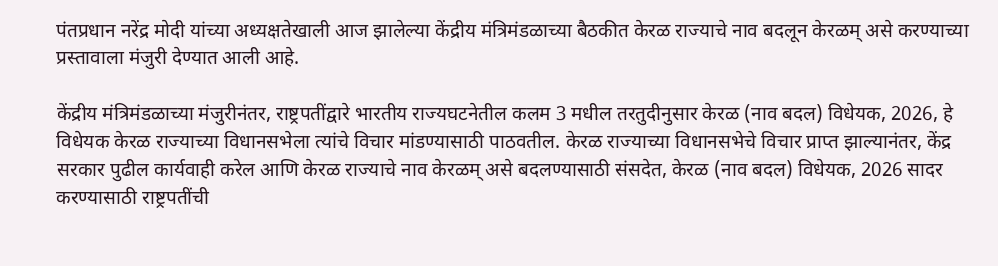पंतप्रधान नरेंद्र मोदी यांच्या अध्यक्षतेखाली आज झालेल्या केंद्रीय मंत्रिमंडळाच्या बैठकीत केरळ राज्याचे नाव बदलून केरळम् असे करण्याच्या प्रस्तावाला मंजुरी देण्यात आली आहे.

केंद्रीय मंत्रिमंडळाच्या मंजुरीनंतर, राष्ट्रपतींद्वारे भारतीय राज्यघटनेतील कलम 3 मधील तरतुदीनुसार केरळ (नाव बदल) विधेयक, 2026, हे विधेयक केरळ राज्याच्या विधानसभेला त्यांचे विचार मांडण्यासाठी पाठवतील. केरळ राज्याच्या विधानसभेचे विचार प्राप्त झाल्यानंतर, केंद्र सरकार पुढील कार्यवाही करेल आणि केरळ राज्याचे नाव केरळम् असे बदलण्यासाठी संसदेत, केरळ (नाव बदल) विधेयक, 2026 सादर करण्यासाठी राष्ट्रपतींची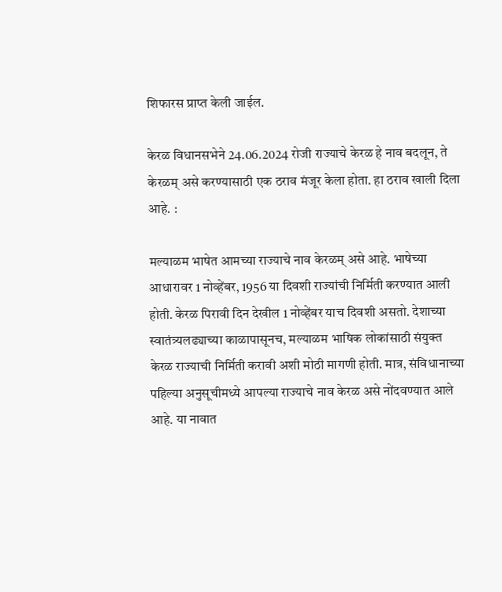शिफारस प्राप्त केली जाईल.

केरळ विधानसभेने 24.06.2024 रोजी राज्याचे केरळ हे नाव बदलून, ते केरळम् असे करण्यासाठी एक ठराव मंजूर केला होता. हा ठराव खाली दिला आहे. :

मल्याळम भाषेत आमच्या राज्याचे नाव केरळम् असे आहे. भाषेच्या आधारावर 1 नोव्हेंबर, 1956 या दिवशी राज्यांची निर्मिती करण्यात आली होती. केरळ पिरावी दिन देखील 1 नोव्हेंबर याच दिवशी असतो. देशाच्या स्वातंत्र्यलढ्याच्या काळापासूनच, मल्याळम भाषिक लोकांसाठी संयुक्त केरळ राज्याची निर्मिती करावी अशी मोठी मागणी होती. मात्र, संविधानाच्या पहिल्या अनुसूचीमध्ये आपल्या राज्याचे नाव केरळ असे नोंदवण्यात आले आहे. या नावात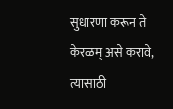सुधारणा करून ते केरळम् असे करावे, त्यासाठी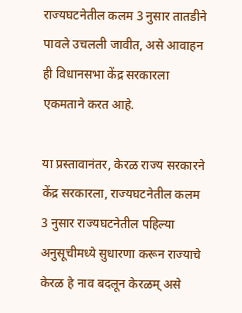राज्यघटनेतील कलम 3 नुसार तातडीने पावले उचलली जावीत, असे आवाहन ही विधानसभा केंद्र सरकारला एकमताने करत आहे.

या प्रस्तावानंतर, केरळ राज्य सरकारने केंद्र सरकारला, राज्यघटनेतील कलम 3 नुसार राज्यघटनेतील पहिल्या अनुसूचीमध्ये सुधारणा करून राज्याचे केरळ हे नाव बदलून केरळम् असे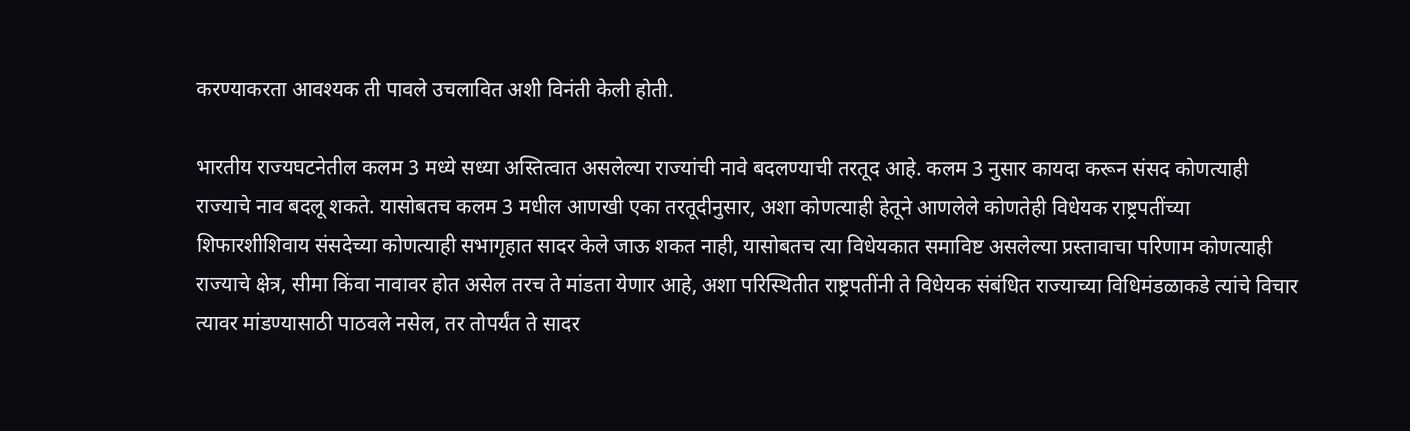करण्याकरता आवश्यक ती पावले उचलावित अशी विनंती केली होती.

भारतीय राज्यघटनेतील कलम 3 मध्ये सध्या अस्तित्वात असलेल्या राज्यांची नावे बदलण्याची तरतूद आहे. कलम 3 नुसार कायदा करून संसद कोणत्याही राज्याचे नाव बदलू शकते. यासोबतच कलम 3 मधील आणखी एका तरतूदीनुसार, अशा कोणत्याही हेतूने आणलेले कोणतेही विधेयक राष्ट्रपतींच्या शिफारशीशिवाय संसदेच्या कोणत्याही सभागृहात सादर केले जाऊ शकत नाही, यासोबतच त्या विधेयकात समाविष्ट असलेल्या प्रस्तावाचा परिणाम कोणत्याही राज्याचे क्षेत्र, सीमा किंवा नावावर होत असेल तरच ते मांडता येणार आहे, अशा परिस्थितीत राष्ट्रपतींनी ते विधेयक संबंधित राज्याच्या विधिमंडळाकडे त्यांचे विचार त्यावर मांडण्यासाठी पाठवले नसेल, तर तोपर्यंत ते सादर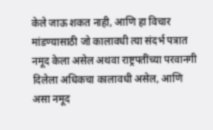केले जाऊ शकत नाही, आणि हा विचार मांडण्यासाठी जो कालावधी त्या संदर्भ पत्रात नमूद केला असेल अथवा राष्ट्रपतींच्या परवानगी दिलेला अधिकचा कालावधी असेल, आणि असा नमूद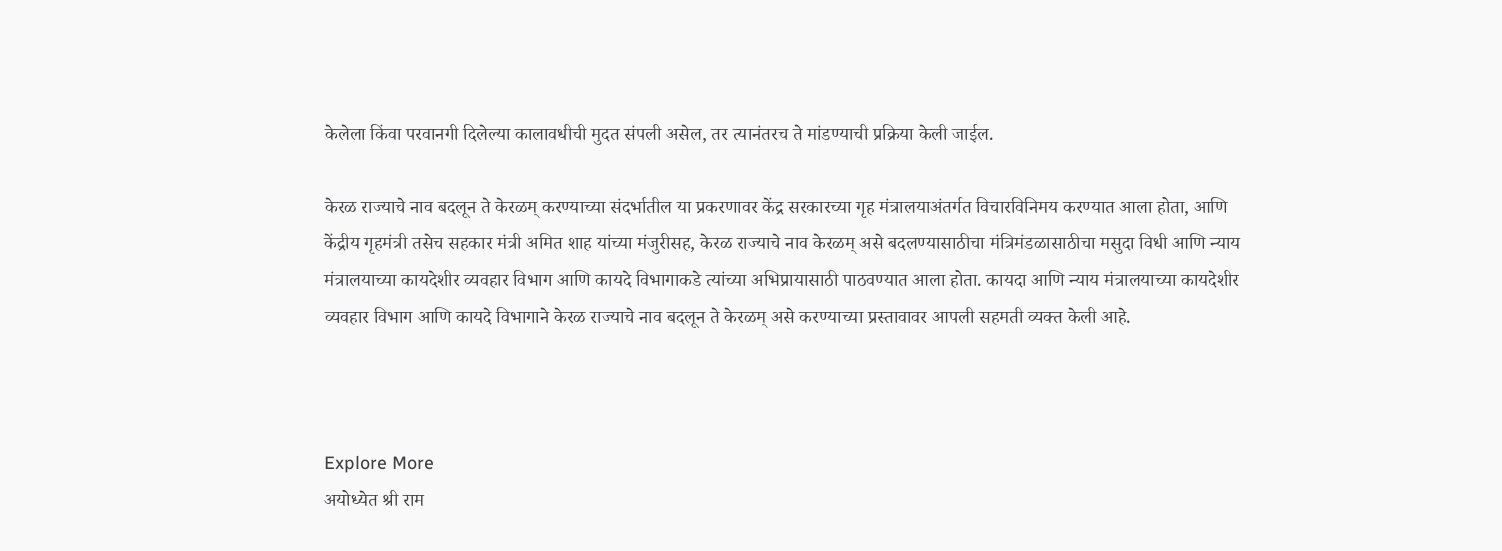केलेला किंवा परवानगी दिलेल्या कालावधीची मुदत संपली असेल, तर त्यानंतरच ते मांडण्याची प्रक्रिया केली जाईल.

केरळ राज्याचे नाव बदलून ते केरळम् करण्याच्या संदर्भातील या प्रकरणावर केंद्र सरकारच्या गृह मंत्रालयाअंतर्गत विचारविनिमय करण्यात आला होता, आणि केंद्रीय गृहमंत्री तसेच सहकार मंत्री अमित शाह यांच्या मंजुरीसह, केरळ राज्याचे नाव केरळम् असे बदलण्यासाठीचा मंत्रिमंडळासाठीचा मसुदा विधी आणि न्याय मंत्रालयाच्या कायदेशीर व्यवहार विभाग आणि कायदे विभागाकडे त्यांच्या अभिप्रायासाठी पाठवण्यात आला होता. कायदा आणि न्याय मंत्रालयाच्या कायदेशीर व्यवहार विभाग आणि कायदे विभागाने केरळ राज्याचे नाव बदलून ते केरळम् असे करण्याच्या प्रस्तावावर आपली सहमती व्यक्त केली आहे.



Explore More
अयोध्येत श्री राम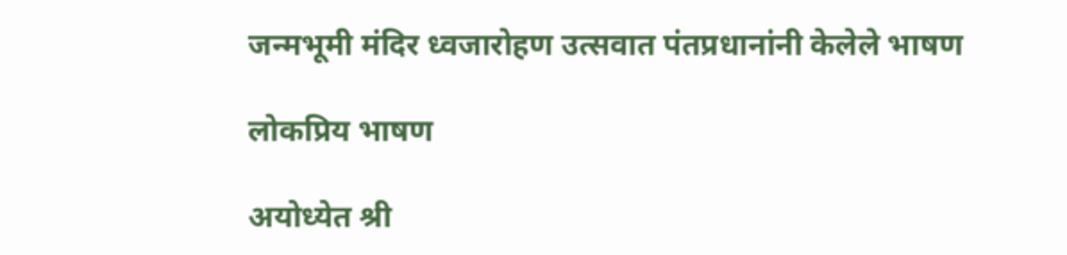जन्मभूमी मंदिर ध्वजारोहण उत्सवात पंतप्रधानांनी केलेले भाषण

लोकप्रिय भाषण

अयोध्येत श्री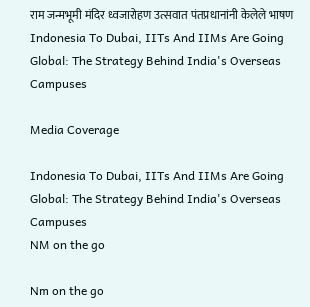राम जन्मभूमी मंदिर ध्वजारोहण उत्सवात पंतप्रधानांनी केलेले भाषण
Indonesia To Dubai, IITs And IIMs Are Going Global: The Strategy Behind India's Overseas Campuses

Media Coverage

Indonesia To Dubai, IITs And IIMs Are Going Global: The Strategy Behind India's Overseas Campuses
NM on the go

Nm on the go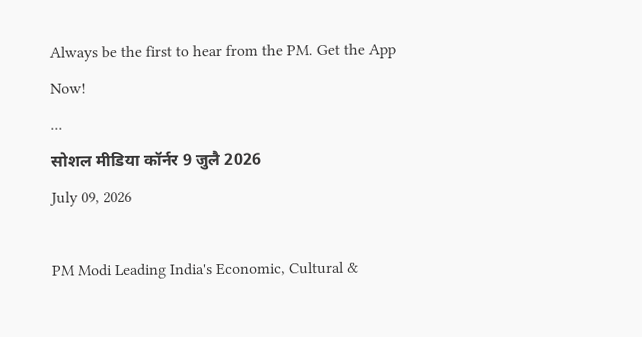Always be the first to hear from the PM. Get the App Now!
...
सोशल मीडिया कॉर्नर 9 जुलै 2026
July 09, 2026

PM Modi Leading India's Economic, Cultural &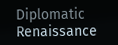Diplomatic Renaissance